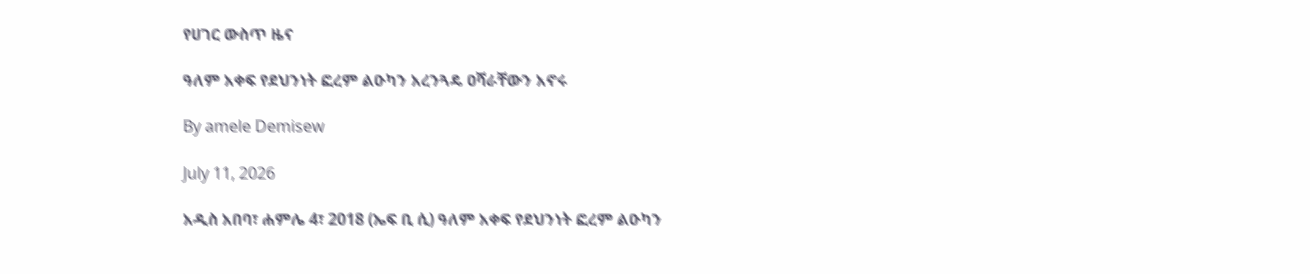የሀገር ውስጥ ዜና

ዓለም አቀፍ የደህንነት ፎረም ልዑካን አረንጓዴ ዐሻራቸውን አኖሩ

By amele Demisew

July 11, 2026

አዲስ አበባ፣ ሐምሌ 4፣ 2018 (ኤፍ ቢ ሲ) ዓለም አቀፍ የደህንነት ፎረም ልዑካን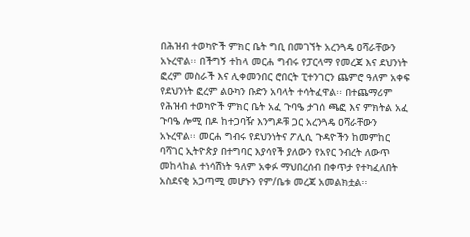በሕዝብ ተወካዮች ምክር ቤት ግቢ በመገኘት አረንጓዴ ዐሻራቸውን አኑረዋል፡፡ በችግኝ ተከላ መርሐ ግብሩ የፓርላማ የመረጃ እና ደህንነት ፎረም መስራች እና ሊቀመንበር ሮበርት ፒተንገርን ጨምሮ ዓለም አቀፍ የደህንነት ፎረም ልዑካን ቡድን አባላት ተሳትፈዋል፡፡ በተጨማሪም የሕዝብ ተወካዮች ምክር ቤት አፈ ጉባዔ ታገሰ ጫፎ እና ምክትል አፈ ጉባዔ ሎሚ በዶ ከተጋባዥ እንግዶቹ ጋር አረንጓዴ ዐሻራቸውን አኑረዋል፡፡ መርሐ ግብሩ የደህንነትና ፖሊሲ ጉዳዮችን ከመምከር ባሻገር ኢትዮጵያ በተግባር እያሳየች ያለውን የአየር ንብረት ለውጥ መከላከል ተነሳሽነት ዓለም አቀፉ ማህበረሰብ በቀጥታ የተካፈለበት አስደናቂ አጋጣሚ መሆኑን የም/ቤቱ መረጃ አመልክቷል፡፡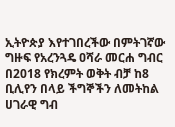ኢትዮጵያ እየተገበረችው በምትገኛው ግዙፍ የአረንጓዴ ዐሻራ መርሐ ግብር በ2018 የክረምት ወቅት ብቻ ከ8 ቢሊየን በላይ ችግኞችን ለመትከል ሀገራዊ ግብ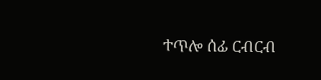ተጥሎ ሰፊ ርብርብ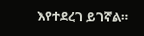እየተደረገ ይገኛል።